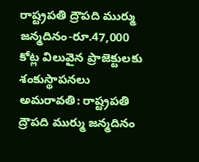రాష్ట్రపతి ద్రౌపది ముర్ము జన్మదినం-రూ.47,000 కోట్ల విలువైన ప్రాజెక్టులకు శంకుస్థాపనలు
అమరావతి: రాష్ట్రపతి ద్రౌపది ముర్ము జన్మదినం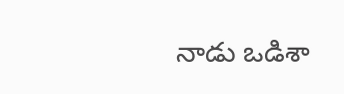నాడు ఒడిశా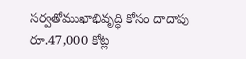సర్వతోముఖాభివృద్ధి కోసం దాదాపు రూ.47,000 కోట్ల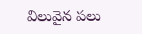విలువైన పలు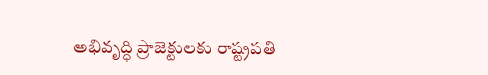అభివృద్ధి ప్రాజెక్టులకు రాష్ట్రపతి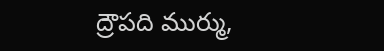ద్రౌపది ముర్ము,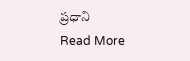ప్రధాని
Read More